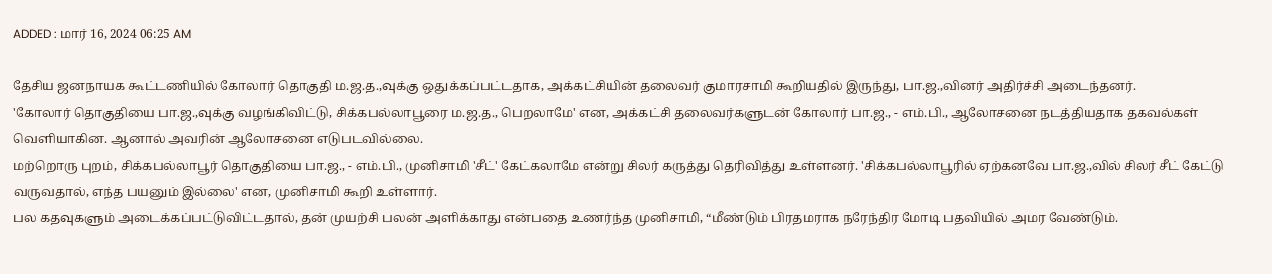ADDED : மார் 16, 2024 06:25 AM

தேசிய ஜனநாயக கூட்டணியில் கோலார் தொகுதி ம.ஜ.த.,வுக்கு ஒதுக்கப்பட்டதாக, அக்கட்சியின் தலைவர் குமாரசாமி கூறியதில் இருந்து, பா.ஜ.,வினர் அதிர்ச்சி அடைந்தனர்.
'கோலார் தொகுதியை பா.ஜ.,வுக்கு வழங்கிவிட்டு, சிக்கபல்லாபூரை ம.ஜ.த., பெறலாமே' என, அக்கட்சி தலைவர்களுடன் கோலார் பா.ஜ., - எம்.பி., ஆலோசனை நடத்தியதாக தகவல்கள் வெளியாகின. ஆனால் அவரின் ஆலோசனை எடுபடவில்லை.
மற்றொரு புறம், சிக்கபல்லாபூர் தொகுதியை பா.ஜ., - எம்.பி., முனிசாமி 'சீட்' கேட்கலாமே என்று சிலர் கருத்து தெரிவித்து உள்ளனர். 'சிக்கபல்லாபூரில் ஏற்கனவே பா.ஜ.,வில் சிலர் சீட் கேட்டு வருவதால், எந்த பயனும் இல்லை' என, முனிசாமி கூறி உள்ளார்.
பல கதவுகளும் அடைக்கப்பட்டுவிட்டதால், தன் முயற்சி பலன் அளிக்காது என்பதை உணர்ந்த முனிசாமி, “மீண்டும் பிரதமராக நரேந்திர மோடி பதவியில் அமர வேண்டும்.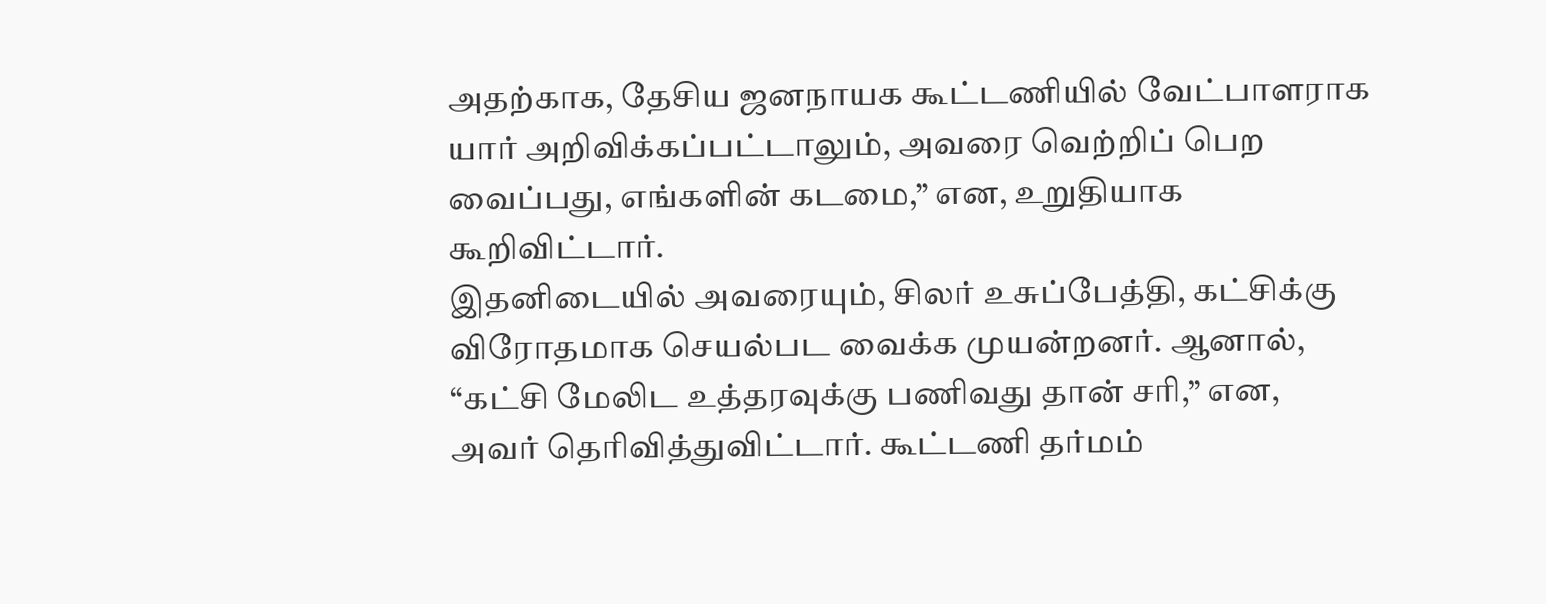அதற்காக, தேசிய ஜனநாயக கூட்டணியில் வேட்பாளராக யார் அறிவிக்கப்பட்டாலும், அவரை வெற்றிப் பெற வைப்பது, எங்களின் கடமை,” என, உறுதியாக கூறிவிட்டார்.
இதனிடையில் அவரையும், சிலர் உசுப்பேத்தி, கட்சிக்கு விரோதமாக செயல்பட வைக்க முயன்றனர். ஆனால், “கட்சி மேலிட உத்தரவுக்கு பணிவது தான் சரி,” என, அவர் தெரிவித்துவிட்டார். கூட்டணி தர்மம்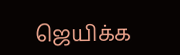ஜெயிக்க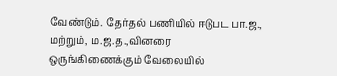வேண்டும். தேர்தல் பணியில் ஈடுபட பா.ஜ., மற்றும், ம.ஜ.த.,வினரை ஒருங்கிணைக்கும் வேலையில்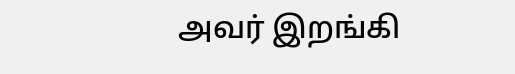அவர் இறங்கி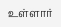உள்ளார்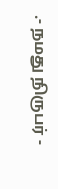.- நமது நிருபர் -